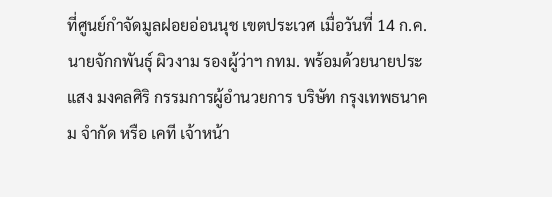ที่ศูนย์กำจัดมูลฝอยอ่อนนุช เขตประเวศ เมื่อวันที่ 14 ก.ค. นายจักกพันธุ์ ผิวงาม รองผู้ว่าฯ กทม. พร้อมด้วยนายประแสง มงคลศิริ กรรมการผู้อำนวยการ บริษัท กรุงเทพธนาคม จำกัด หรือ เคที เจ้าหน้า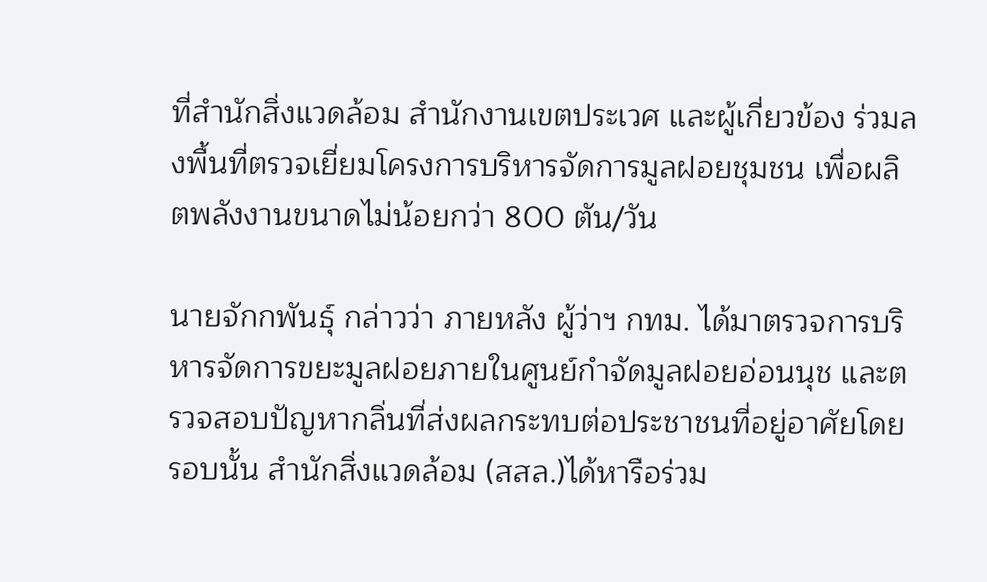ที่สำนักสิ่งแวดล้อม สำนักงานเขตประเวศ และผู้เกี่ยวข้อง ร่วมลงพื้นที่ตรวจเยี่ยมโครงการบริหารจัดการมูลฝอยชุมชน เพื่อผลิตพลังงานขนาดไม่น้อยกว่า 800 ตัน/วัน

นายจักกพันธุ์ กล่าวว่า ภายหลัง ผู้ว่าฯ กทม. ได้มาตรวจการบริหารจัดการขยะมูลฝอยภายในศูนย์กำจัดมูลฝอยอ่อนนุช และตรวจสอบปัญหากลิ่นที่ส่งผลกระทบต่อประชาชนที่อยู่อาศัยโดยรอบนั้น สำนักสิ่งแวดล้อม (สสล.)ได้หารือร่วม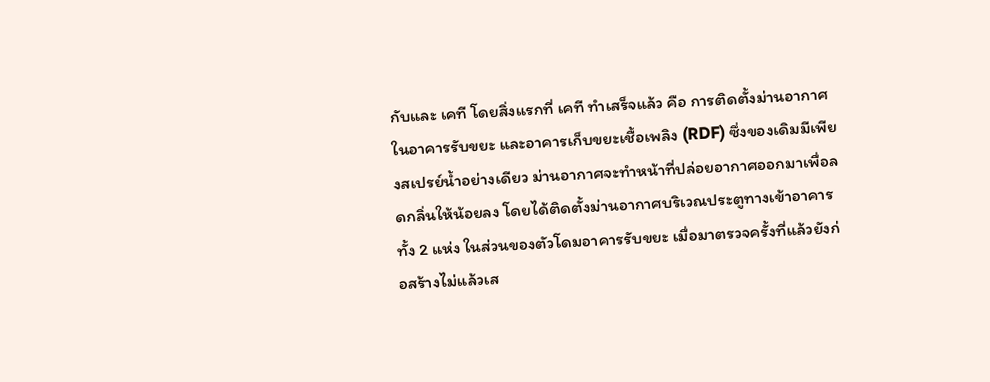กับและ เคที โดยสิ่งแรกที่ เคที ทำเสร็จแล้ว คือ การติดตั้งม่านอากาศในอาคารรับขยะ และอาคารเก็บขยะเชื้อเพลิง (RDF) ซึ่งของเดิมมีเพียงสเปรย์น้ำอย่างเดียว ม่านอากาศจะทำหน้าที่ปล่อยอากาศออกมาเพื่อลดกลิ่นให้น้อยลง โดยได้ติดตั้งม่านอากาศบริเวณประตูทางเข้าอาคารทั้ง 2 แห่ง ในส่วนของตัวโดมอาคารรับขยะ เมื่อมาตรวจครั้งที่แล้วยังก่อสร้างไม่แล้วเส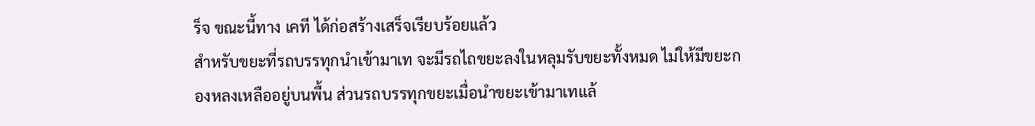ร็จ ขณะนี้ทาง เคที ได้ก่อสร้างเสร็จเรียบร้อยแล้ว
สำหรับขยะที่รถบรรทุกนำเข้ามาเท จะมีรถไถขยะลงในหลุมรับขยะทั้งหมด ไม่ให้มีขยะกองหลงเหลืออยู่บนพื้น ส่วนรถบรรทุกขยะเมื่อนำขยะเข้ามาเทแล้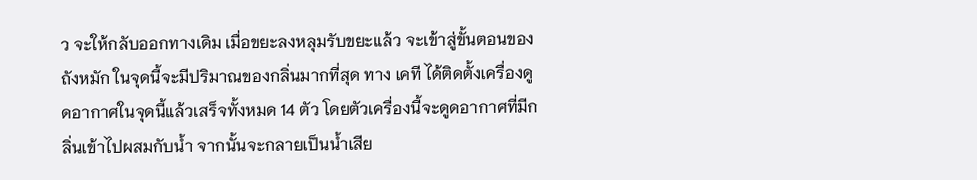ว จะให้กลับออกทางเดิม เมื่อขยะลงหลุมรับขยะแล้ว จะเข้าสู่ขั้นตอนของถังหมัก ในจุดนี้จะมีปริมาณของกลิ่นมากที่สุด ทาง เคที ได้ติดตั้งเครื่องดูดอากาศในจุดนี้แล้วเสร็จทั้งหมด 14 ตัว โดยตัวเครื่องนี้จะดูดอากาศที่มีกลิ่นเข้าไปผสมกับน้ำ จากนั้นจะกลายเป็นน้ำเสีย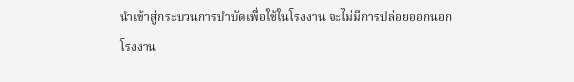นำเข้าสู่กระบวนการบำบัดเพื่อใช้ในโรงงาน จะไม่มีการปล่อยออกนอกโรงงาน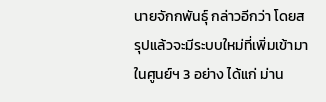นายจักกพันธุ์ กล่าวอีกว่า โดยสรุปแล้วจะมีระบบใหม่ที่เพิ่มเข้ามาในศูนย์ฯ 3 อย่าง ได้แก่ ม่าน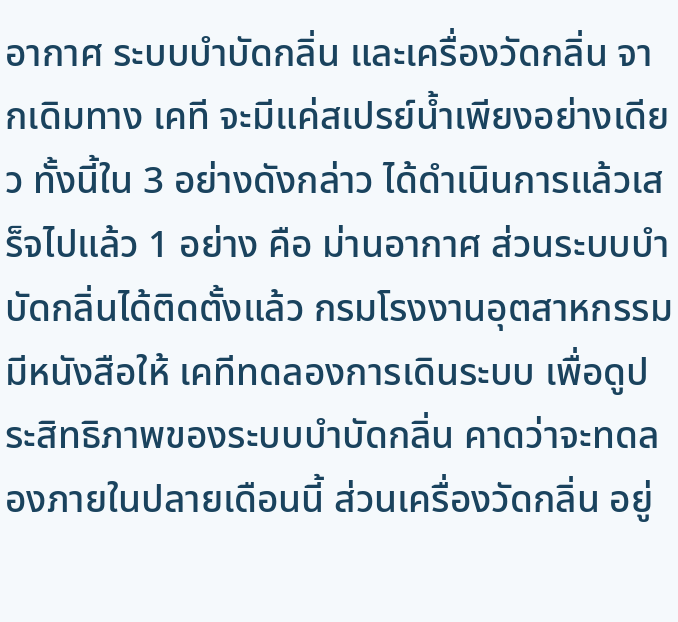อากาศ ระบบบำบัดกลิ่น และเครื่องวัดกลิ่น จากเดิมทาง เคที จะมีแค่สเปรย์น้ำเพียงอย่างเดียว ทั้งนี้ใน 3 อย่างดังกล่าว ได้ดำเนินการแล้วเสร็จไปแล้ว 1 อย่าง คือ ม่านอากาศ ส่วนระบบบำบัดกลิ่นได้ติดตั้งแล้ว กรมโรงงานอุตสาหกรรมมีหนังสือให้ เคทีทดลองการเดินระบบ เพื่อดูประสิทธิภาพของระบบบำบัดกลิ่น คาดว่าจะทดลองภายในปลายเดือนนี้ ส่วนเครื่องวัดกลิ่น อยู่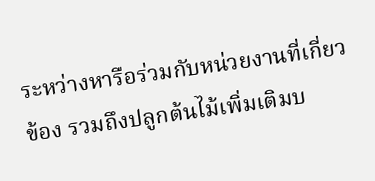ระหว่างหารือร่วมกับหน่วยงานที่เกี่ยวข้อง รวมถึงปลูกต้นไม้เพิ่มเติมบ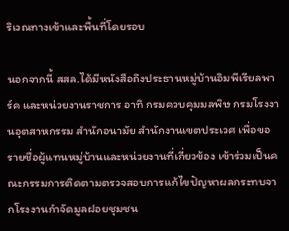ริเวณทางเข้าและพื้นที่โดยรอบ

นอกจากนี้ สสล.ได้มีหนังสือถึงประธานหมู่บ้านอิมพีเรียลพาร์ค และหน่วยงานราชการ อาทิ กรมควบคุมมลพิษ กรมโรงงานอุตสาหกรรม สำนักอนามัย สำนักงานเขตประเวศ เพื่อขอรายชื่อผู้แทนหมู่บ้านและหน่วยงานที่เกี่ยวข้อง เข้าร่วมเป็นคณะกรรมการติดตามตรวจสอบการแก้ไขปัญหาผลกระทบจากโรงงานกำจัดมูลฝอยชุมชน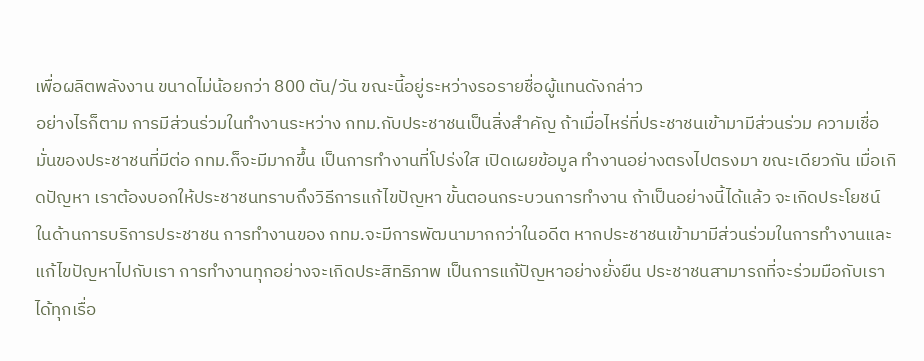เพื่อผลิตพลังงาน ขนาดไม่น้อยกว่า 800 ตัน/วัน ขณะนี้อยู่ระหว่างรอรายชื่อผู้แทนดังกล่าว
อย่างไรก็ตาม การมีส่วนร่วมในทำงานระหว่าง กทม.กับประชาชนเป็นสิ่งสำคัญ ถ้าเมื่อไหร่ที่ประชาชนเข้ามามีส่วนร่วม ความเชื่อมั่นของประชาชนที่มีต่อ กทม.ก็จะมีมากขึ้น เป็นการทำงานที่โปร่งใส เปิดเผยข้อมูล ทำงานอย่างตรงไปตรงมา ขณะเดียวกัน เมื่อเกิดปัญหา เราต้องบอกให้ประชาชนทราบถึงวิธีการแก้ไขปัญหา ขั้นตอนกระบวนการทำงาน ถ้าเป็นอย่างนี้ได้แล้ว จะเกิดประโยชน์ในด้านการบริการประชาชน การทำงานของ กทม.จะมีการพัฒนามากกว่าในอดีต หากประชาชนเข้ามามีส่วนร่วมในการทำงานและแก้ไขปัญหาไปกับเรา การทำงานทุกอย่างจะเกิดประสิทธิภาพ เป็นการแก้ปัญหาอย่างยั่งยืน ประชาชนสามารถที่จะร่วมมือกับเราได้ทุกเรื่อ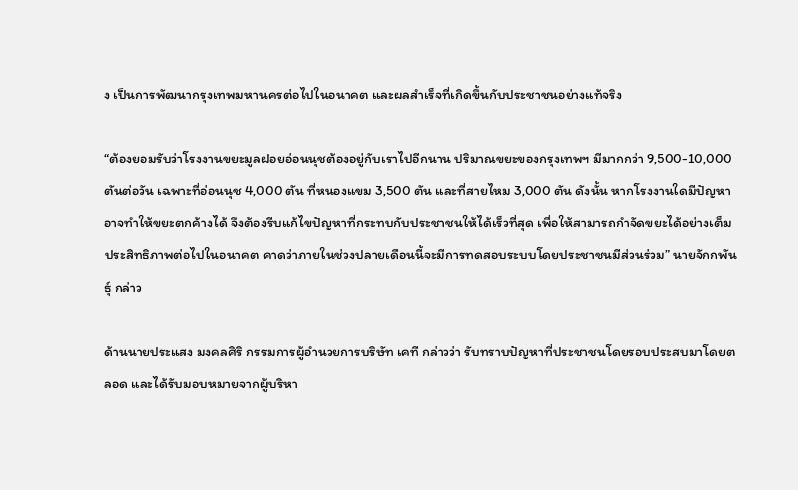ง เป็นการพัฒนากรุงเทพมหานครต่อไปในอนาคต และผลสำเร็จที่เกิดขึ้นกับประชาชนอย่างแท้จริง

“ต้องยอมรับว่าโรงงานขยะมูลฝอยอ่อนนุชต้องอยู่กับเราไปอีกนาน ปริมาณขยะของกรุงเทพฯ มีมากกว่า 9,500-10,000 ตันต่อวัน เฉพาะที่อ่อนนุช 4,000 ตัน ที่หนองแขม 3,500 ตัน และที่สายไหม 3,000 ตัน ดังนั้น หากโรงงานใดมีปัญหาอาจทำให้ขยะตกค้างได้ จึงต้องรีบแก้ไขปัญหาที่กระทบกับประชาชนให้ได้เร็วที่สุด เพื่อให้สามารถกำจัดขยะได้อย่างเต็มประสิทธิภาพต่อไปในอนาคต คาดว่าภายในช่วงปลายเดือนนี้จะมีการทดสอบระบบโดยประชาชนมีส่วนร่วม” นายจักกพันธุ์ กล่าว

ด้านนายประแสง มงคลศิริ กรรมการผู้อำนวยการบริษัท เคที กล่าวว่า รับทราบปัญหาที่ประชาชนโดยรอบประสบมาโดยตลอด และได้รับมอบหมายจากผู้บริหา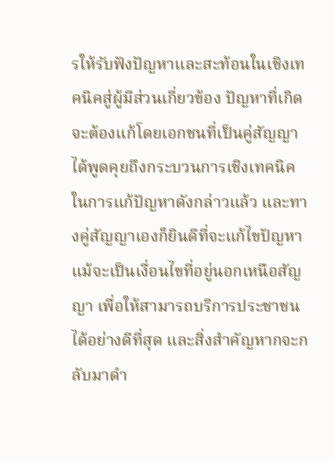รให้รับฟังปัญหาและสะท้อนในเชิงเทคนิคสู่ผู้มีส่วนเกี่ยวข้อง ปัญหาที่เกิดจะต้องแก้โดยเอกชนที่เป็นคู่สัญญา ได้พูดคุยถึงกระบวนการเชิงเทคนิคในการแก้ปัญหาดังกล่าวแล้ว และทางคู่สัญญาเองก็ยินดีที่จะแก้ไขปัญหาแม้จะเป็นเงื่อนไขที่อยู่นอกเหนือสัญญา เพื่อให้สามารถบริการประชาชนได้อย่างดีที่สุด และสิ่งสำคัญหากจะกลับมาดำ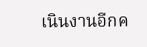เนินงานอีกค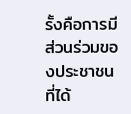รั้งคือการมีส่วนร่วมของประชาชนที่ได้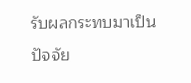รับผลกระทบมาเป็นปัจจัย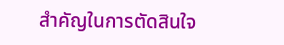สำคัญในการตัดสินใจ